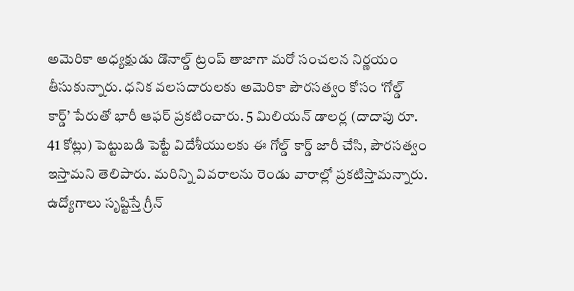అమెరికా అధ్యక్షుడు డొనాల్డ్ ట్రంప్ తాజాగా మరో సంచలన నిర్ణయం తీసుకున్నారు. ధనిక వలసదారులకు అమెరికా పౌరసత్వం కోసం ‘గోల్డ్ కార్డ్’ పేరుతో భారీ ఆఫర్ ప్రకటించారు. 5 మిలియన్ డాలర్ల (దాదాపు రూ. 41 కోట్లు) పెట్టుబడి పెట్టే విదేశీయులకు ఈ గోల్డ్ కార్డ్ జారీ చేసి, పౌరసత్వం ఇస్తామని తెలిపారు. మరిన్ని వివరాలను రెండు వారాల్లో ప్రకటిస్తామన్నారు.
ఉద్యోగాలు సృష్టిస్తే గ్రీన్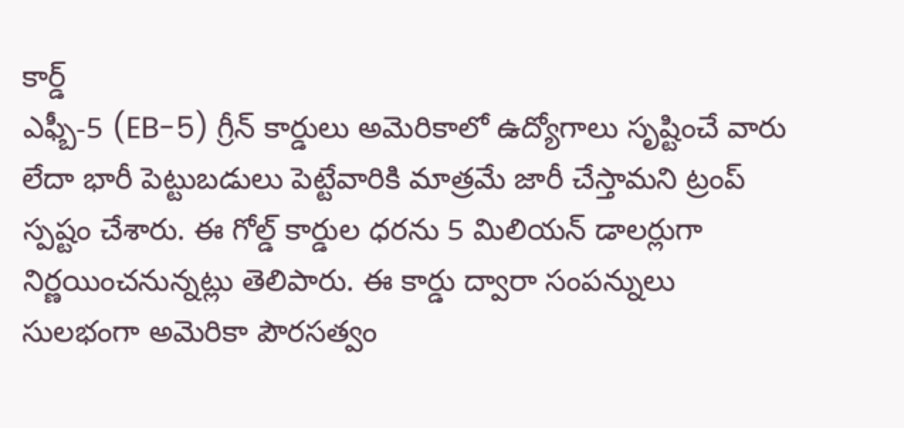కార్డ్
ఎఫ్బీ-5 (EB-5) గ్రీన్ కార్డులు అమెరికాలో ఉద్యోగాలు సృష్టించే వారు లేదా భారీ పెట్టుబడులు పెట్టేవారికి మాత్రమే జారీ చేస్తామని ట్రంప్ స్పష్టం చేశారు. ఈ గోల్డ్ కార్డుల ధరను 5 మిలియన్ డాలర్లుగా నిర్ణయించనున్నట్లు తెలిపారు. ఈ కార్డు ద్వారా సంపన్నులు సులభంగా అమెరికా పౌరసత్వం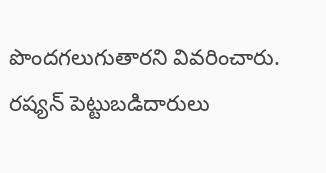పొందగలుగుతారని వివరించారు. రష్యన్ పెట్టుబడిదారులు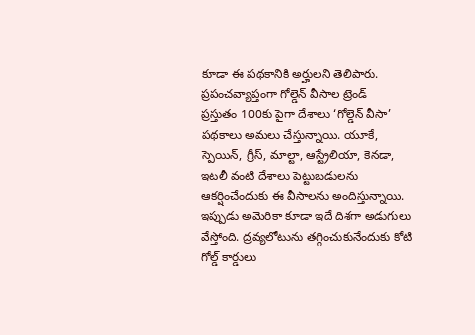కూడా ఈ పథకానికి అర్హులని తెలిపారు.
ప్రపంచవ్యాప్తంగా గోల్డెన్ వీసాల ట్రెండ్
ప్రస్తుతం 100కు పైగా దేశాలు ‘గోల్డెన్ వీసా’ పథకాలు అమలు చేస్తున్నాయి. యూకే, స్పెయిన్, గ్రీస్, మాల్టా, ఆస్ట్రేలియా, కెనడా, ఇటలీ వంటి దేశాలు పెట్టుబడులను ఆకర్షించేందుకు ఈ వీసాలను అందిస్తున్నాయి. ఇప్పుడు అమెరికా కూడా ఇదే దిశగా అడుగులు వేస్తోంది. ద్రవ్యలోటును తగ్గించుకునేందుకు కోటి గోల్డ్ కార్డులు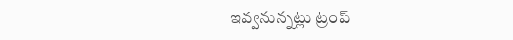ఇవ్వనున్నట్లు ట్రంప్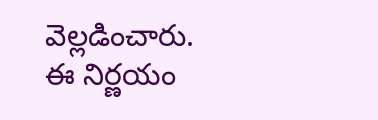వెల్లడించారు. ఈ నిర్ణయం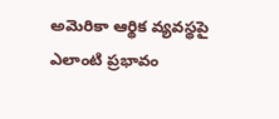అమెరికా ఆర్థిక వ్యవస్థపై ఎలాంటి ప్రభావం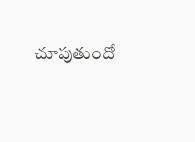చూపుతుందో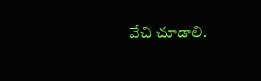వేచి చూడాలి.